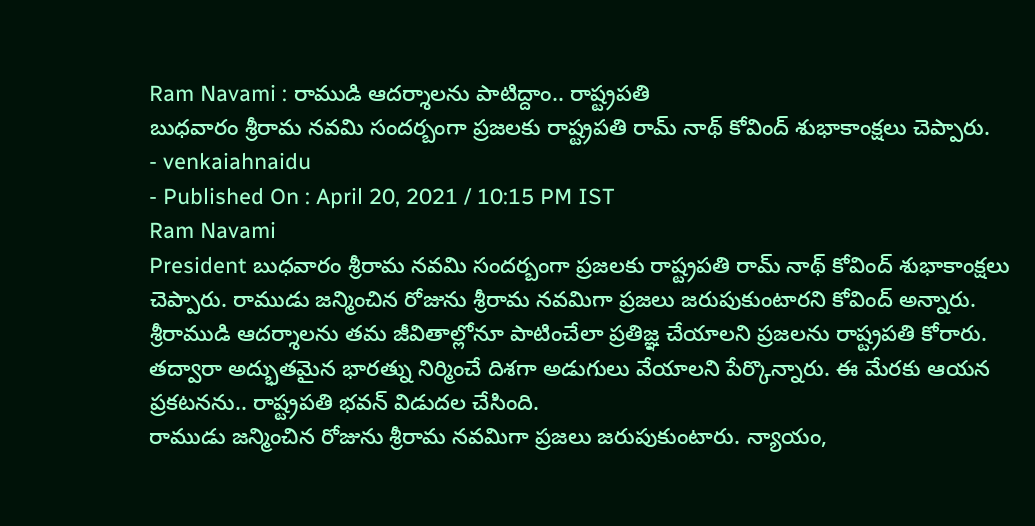Ram Navami : రాముడి ఆదర్శాలను పాటిద్దాం.. రాష్ట్రపతి
బుధవారం శ్రీరామ నవమి సందర్బంగా ప్రజలకు రాష్ట్రపతి రామ్ నాథ్ కోవింద్ శుభాకాంక్షలు చెప్పారు.
- venkaiahnaidu
- Published On : April 20, 2021 / 10:15 PM IST
Ram Navami
President బుధవారం శ్రీరామ నవమి సందర్బంగా ప్రజలకు రాష్ట్రపతి రామ్ నాథ్ కోవింద్ శుభాకాంక్షలు చెప్పారు. రాముడు జన్మించిన రోజును శ్రీరామ నవమిగా ప్రజలు జరుపుకుంటారని కోవింద్ అన్నారు. శ్రీరాముడి ఆదర్శాలను తమ జీవితాల్లోనూ పాటించేలా ప్రతిజ్ఞ చేయాలని ప్రజలను రాష్ట్రపతి కోరారు. తద్వారా అద్భుతమైన భారత్ను నిర్మించే దిశగా అడుగులు వేయాలని పేర్కొన్నారు. ఈ మేరకు ఆయన ప్రకటనను.. రాష్ట్రపతి భవన్ విడుదల చేసింది.
రాముడు జన్మించిన రోజును శ్రీరామ నవమిగా ప్రజలు జరుపుకుంటారు. న్యాయం,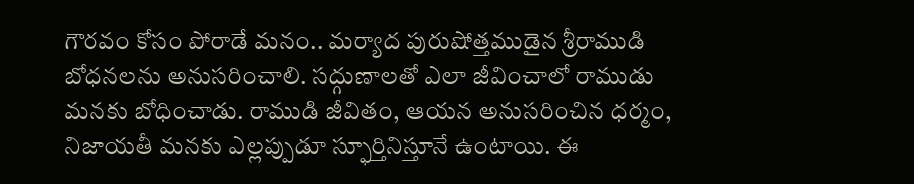గౌరవం కోసం పోరాడే మనం.. మర్యాద పురుషోత్తముడైన శ్రీరాముడి బోధనలను అనుసరించాలి. సద్గుణాలతో ఎలా జీవించాలో రాముడు మనకు బోధించాడు. రాముడి జీవితం, ఆయన అనుసరించిన ధర్మం, నిజాయతీ మనకు ఎల్లప్పుడూ స్ఫూర్తినిస్తూనే ఉంటాయి. ఈ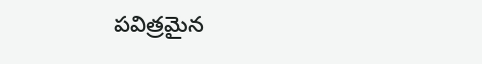పవిత్రమైన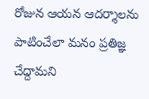రోజున ఆయన ఆదర్శాలను పాటించేలా మనం ప్రతిజ్ఞ చేద్దామని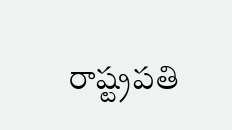రాష్ట్రపతి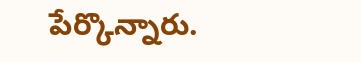పేర్కొన్నారు.